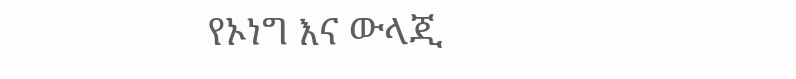የኦነግ እና ውላጂ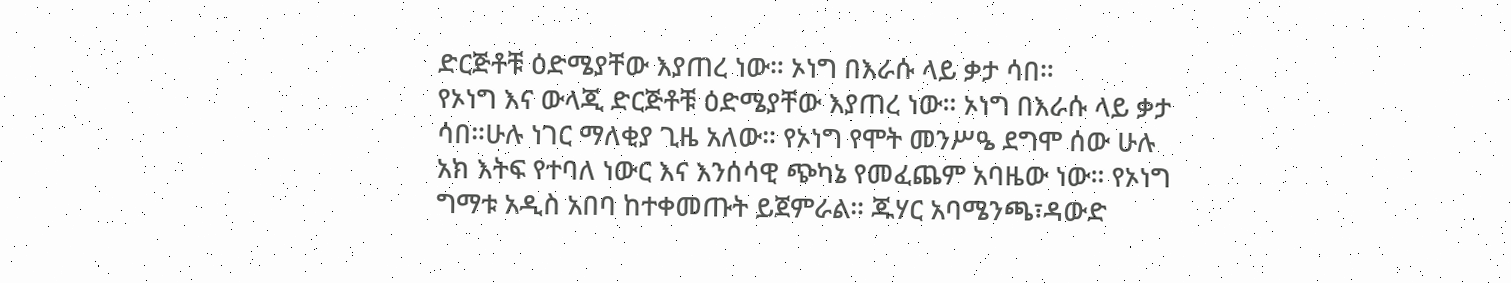ድርጅቶቹ ዕድሜያቸው እያጠረ ነው። ኦነግ በእራሱ ላይ ቃታ ሳበ።
የኦነግ እና ውላጂ ድርጅቶቹ ዕድሜያቸው እያጠረ ነው። ኦነግ በእራሱ ላይ ቃታ ሳበ።ሁሉ ነገር ማለቂያ ጊዜ አለው። የኦነግ የሞት መንሥዔ ደግሞ ሰው ሁሉ አክ እትፍ የተባለ ነውር እና እንሰሳዊ ጭካኔ የመፈጨም አባዜው ነው። የኦነግ ግማቱ አዲስ አበባ ከተቀመጡት ይጀምራል። ጁሃር አባሜንጫ፣ዳውድ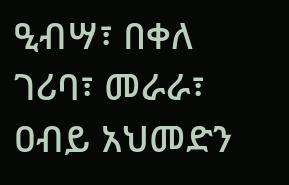ዒብሣ፣ በቀለ ገሪባ፣ መራራ፣ ዐብይ አህመድን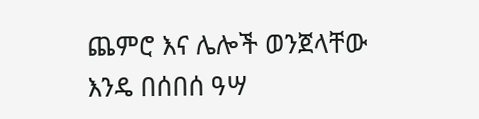ጨምሮ እና ሌሎች ወንጀላቸው እንዴ በሰበሰ ዓሣ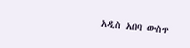አዲስ አበባ ውስጥ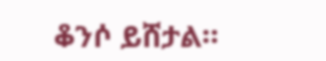ቆንሶ ይሸታል።